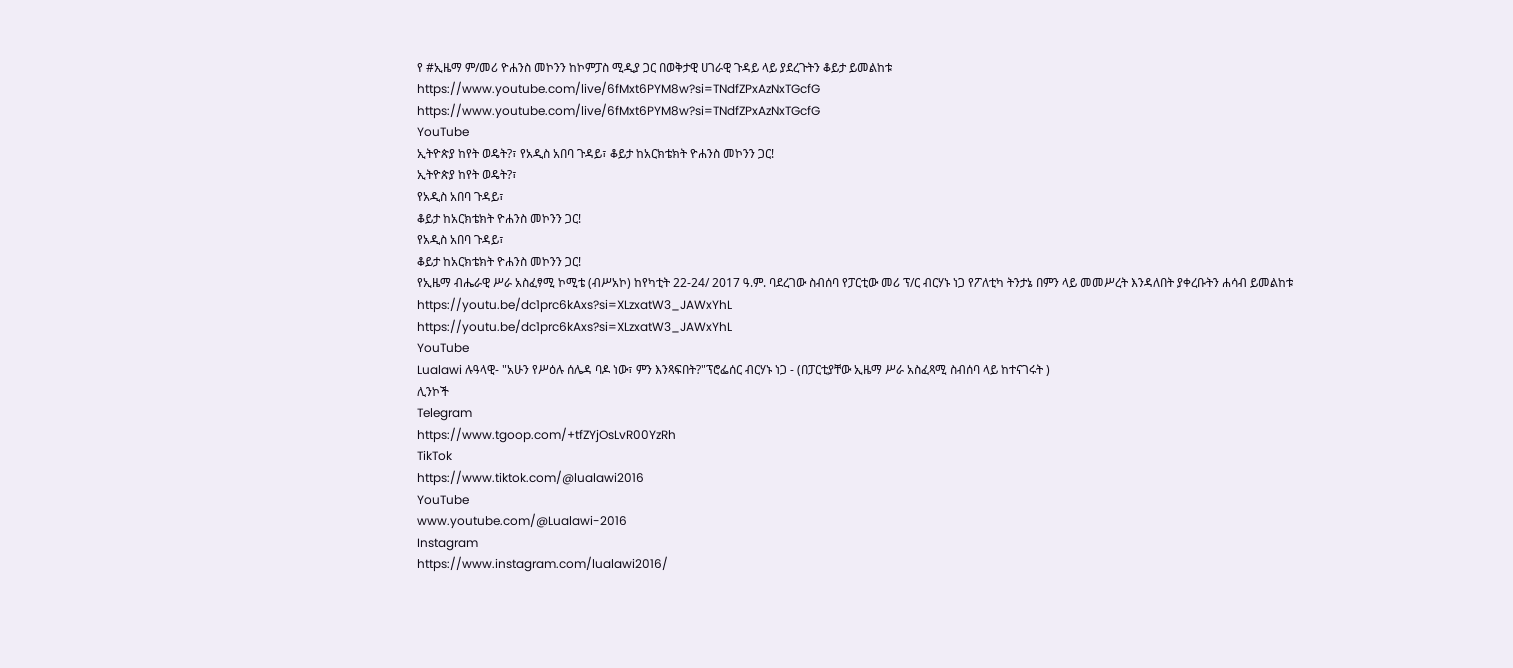የ #ኢዜማ ም/መሪ ዮሐንስ መኮንን ከኮምፓስ ሚዲያ ጋር በወቅታዊ ሀገራዊ ጉዳይ ላይ ያደረጉትን ቆይታ ይመልከቱ
https://www.youtube.com/live/6fMxt6PYM8w?si=TNdfZPxAzNxTGcfG
https://www.youtube.com/live/6fMxt6PYM8w?si=TNdfZPxAzNxTGcfG
YouTube
ኢትዮጵያ ከየት ወዴት?፣ የአዲስ አበባ ጉዳይ፣ ቆይታ ከአርክቴክት ዮሐንስ መኮንን ጋር!
ኢትዮጵያ ከየት ወዴት?፣
የአዲስ አበባ ጉዳይ፣
ቆይታ ከአርክቴክት ዮሐንስ መኮንን ጋር!
የአዲስ አበባ ጉዳይ፣
ቆይታ ከአርክቴክት ዮሐንስ መኮንን ጋር!
የኢዜማ ብሔራዊ ሥራ አስፈፃሚ ኮሚቴ (ብሥአኮ) ከየካቲት 22-24/ 2017 ዓ.ም. ባደረገው ስብሰባ የፓርቲው መሪ ፕ/ር ብርሃኑ ነጋ የፖለቲካ ትንታኔ በምን ላይ መመሥረት እንዳለበት ያቀረቡትን ሐሳብ ይመልከቱ
https://youtu.be/dc1prc6kAxs?si=XLzxatW3_JAWxYhL
https://youtu.be/dc1prc6kAxs?si=XLzxatW3_JAWxYhL
YouTube
Lualawi ሉዓላዊ- "አሁን የሥዕሉ ሰሌዳ ባዶ ነው፣ ምን እንጻፍበት?"ፕሮፌሰር ብርሃኑ ነጋ - (በፓርቲያቸው ኢዜማ ሥራ አስፈጻሚ ስብሰባ ላይ ከተናገሩት )
ሊንኮች
Telegram
https://www.tgoop.com/+tfZYjOsLvR00YzRh
TikTok
https://www.tiktok.com/@lualawi2016
YouTube
www.youtube.com/@Lualawi-2016
Instagram
https://www.instagram.com/lualawi2016/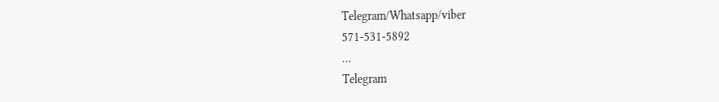Telegram/Whatsapp/viber
571-531-5892
…
Telegram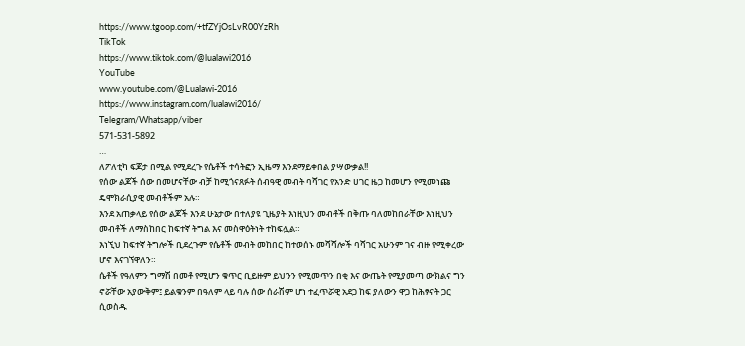https://www.tgoop.com/+tfZYjOsLvR00YzRh
TikTok
https://www.tiktok.com/@lualawi2016
YouTube
www.youtube.com/@Lualawi-2016
https://www.instagram.com/lualawi2016/
Telegram/Whatsapp/viber
571-531-5892
…
ለፖለቲካ ፍጆታ በሚል የሚደረጉ የሴቶች ተሳትፎን ኢዜማ እንደማይቀበል ያሣውቃል!!
የሰው ልጆች ሰው በመሆናቸው ብቻ ከሚጎናጸፉት ሰብዓዊ መብት ባሻገር የአንድ ሀገር ዜጋ ከመሆን የሚመነጩ ዴሞክራሲያዊ መብቶችም አሉ።
እንደ አጠቃላይ የሰው ልጆች እንደ ሁኔታው በተለያዩ ጊዜያት እነዚህን መብቶች በቅጡ ባለመከበራቸው እነዚህን መብቶች ለማስከበር ከፍተኛ ትግል እና መስዋዕትነት ተከፍሏል።
እነኚህ ከፍተኛ ትግሎች ቢደረጉም የሴቶች መብት መከበር ከተወሰኑ መሻሻሎች ባሻገር አሁንም ገና ብዙ የሚቀረው ሆኖ እናገኘዋለን።
ሴቶች የዓለምን ግማሽ በመቶ የሚሆን ቁጥር ቢይዙም ይህንን የሚመጥን በቂ እና ውጤት የሚያመጣ ውክልና ግን ኖሯቸው አያውቅም፤ ይልቁንም በዓለም ላይ ባሉ ሰው ሰራሽም ሆነ ተፈጥሯዊ አደጋ ከፍ ያለውን ዋጋ ከሕፃናት ጋር ሲወስዱ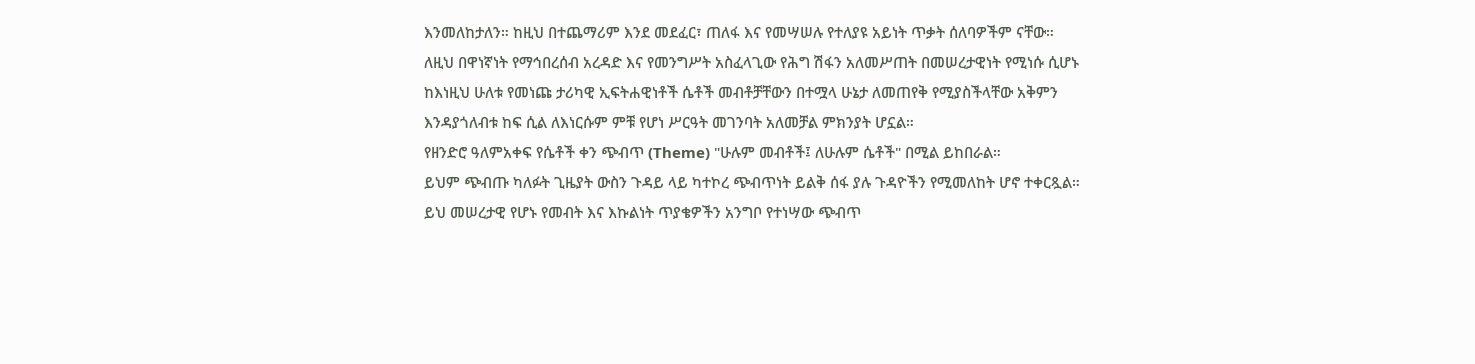እንመለከታለን። ከዚህ በተጨማሪም እንደ መደፈር፣ ጠለፋ እና የመሣሠሉ የተለያዩ አይነት ጥቃት ሰለባዎችም ናቸው።
ለዚህ በዋነኛነት የማኅበረሰብ አረዳድ እና የመንግሥት አስፈላጊው የሕግ ሽፋን አለመሥጠት በመሠረታዊነት የሚነሱ ሲሆኑ ከእነዚህ ሁለቱ የመነጩ ታሪካዊ ኢፍትሐዊነቶች ሴቶች መብቶቻቸውን በተሟላ ሁኔታ ለመጠየቅ የሚያስችላቸው አቅምን እንዳያጎለብቱ ከፍ ሲል ለእነርሱም ምቹ የሆነ ሥርዓት መገንባት አለመቻል ምክንያት ሆኗል።
የዘንድሮ ዓለምአቀፍ የሴቶች ቀን ጭብጥ (Theme) "ሁሉም መብቶች፤ ለሁሉም ሴቶች" በሚል ይከበራል።
ይህም ጭብጡ ካለፉት ጊዜያት ውስን ጉዳይ ላይ ካተኮረ ጭብጥነት ይልቅ ሰፋ ያሉ ጉዳዮችን የሚመለከት ሆኖ ተቀርጿል።
ይህ መሠረታዊ የሆኑ የመብት እና እኩልነት ጥያቄዎችን አንግቦ የተነሣው ጭብጥ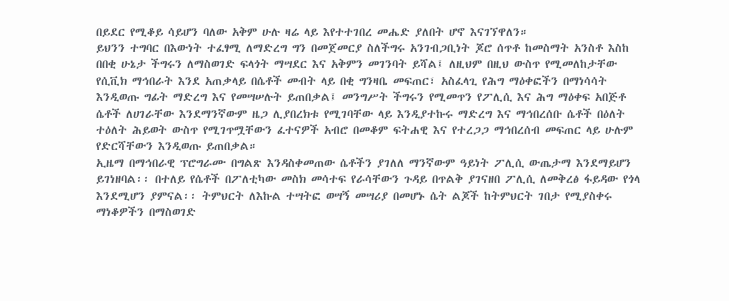በይደር የሚቆይ ሳይሆን ባለው አቅም ሁሉ ዛሬ ላይ እየተተገበረ መሔድ ያለበት ሆኖ እናገኘዋለን።
ይህንን ተግባር በእውነት ተፈፃሚ ለማድረግ ግን በመጀመርያ ስለችግሩ አንገብጋቢነት ጆሮ ሰጥቶ ከመስማት አንስቶ እስከ በበቂ ሁኔታ ችግሩን ለማስወገድ ፍላጎት ማሣደር እና አቅምን መገንባት ይሻል፤ ለዚህም በዚህ ውስጥ የሚመለከታቸው የሲቪክ ማኅበራት እንደ አጠቃላይ በሴቶች መብት ላይ በቂ ግንዛቤ መፍጠር፣ አስፈላጊ የሕግ ማዕቀፎችን በማነሳሳት እንዲወጡ ግፊት ማድረግ እና የመሣሠሉት ይጠበቃል፤ መንግሥት ችግሩን የሚመጥን የፖሊሲ እና ሕግ ማዕቀፍ አበጅቶ ሴቶች ለሀገራቸው እንደማንኛውም ዜጋ ሊያበረክቱ የሚገባቸው ላይ እንዲያተኩሩ ማድረግ እና ማኅበረሰቡ ሴቶች በዕለት ተዕለት ሕይወት ውስጥ የሚገጥሟቸውን ፈተናዎች አብሮ በመቆም ፍትሐዊ እና የተረጋጋ ማኅበረሰብ መፍጠር ላይ ሁሉም የድርሻቸውን እንዲወጡ ይጠበቃል።
ኢዜማ በማኅበራዊ ፕሮግራሙ በግልጽ እንዳስቀመጠው ሴቶችን ያገለለ ማንኛውም ዓይነት ፖሊሲ ውጤታማ እንደማይሆን ይገነዘባል፡፡ በተለይ የሴቶች በፖለቲካው መስክ መሳተፍ የራሳቸውን ጉዳይ በጥልቅ ያገናዘበ ፖሊሲ ለመቅረፅ ፋይዳው የጎላ እንደሚሆን ያምናል፡፡ ትምህርት ለእኩል ተሣትፎ ወሣኝ መሣሪያ በመሆኑ ሴት ልጆች ከትምህርት ገበታ የሚያስቀሩ ማነቆዎችን በማስወገድ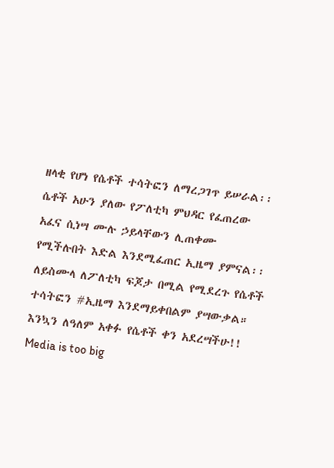ዘላቂ የሆነ የሴቶች ተሳትፎን ለማረጋገጥ ይሠራል፡፡ ሴቶች አሁን ያለው የፖለቲካ ምህዳር የፈጠረው አፈና ሲነሣ ሙሉ ኃይላቸውን ሊጠቀሙ የሚችሉበት እድል እንደሚፈጠር ኢዜማ ያምናል፡፡ ለይስሙላ ለፖለቲካ ፍጆታ በሚል የሚደረጉ የሴቶች ተሳትፎን #ኢዜማ እንደማይቀበልም ያሣውቃል።
እንኳን ለዓለም አቀፉ የሴቶች ቀን አደረሣችሁ!!
Media is too big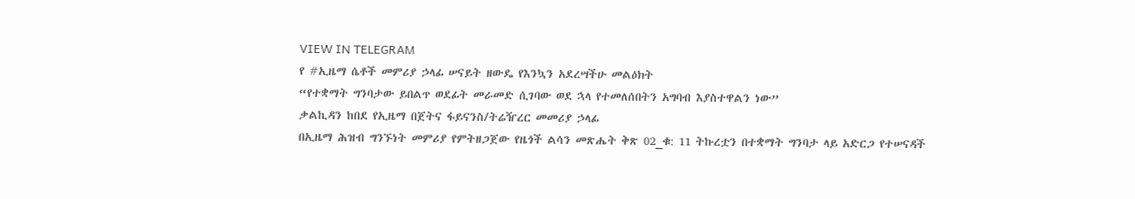VIEW IN TELEGRAM
የ #ኢዜማ ሴቶች መምሪያ ኃላፊ ሠናይት ዘውዴ የእንኳን አደረሣችሁ መልዕክት
“የተቋማት ግንባታው ይበልጥ ወደፊት መራመድ ሲገባው ወደ ኋላ የተመለሰበትን አግባብ እያስተዋልን ነው”
ቃልኪዳን ከበደ የኢዜማ በጀትና ፋይናንስ/ትሬዥረር መመሪያ ኃላፊ
በኢዜማ ሕዝብ ግንኙነት መምሪያ የምትዘጋጀው የዜጎች ልሳን መጽሔት ቅጽ 02_ቁ: 11 ትኩረቷን በተቋማት ግንባታ ላይ አድርጋ የተሠናዳች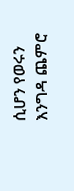ሲሆን የወሩን እንግዳ ጨምሮ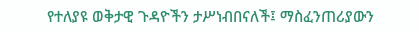የተለያዩ ወቅታዊ ጉዳዮችን ታሥነብበናለች፤ ማስፈንጠሪያውን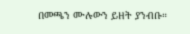በመጫን ሙሉውን ይዘት ያንብቡ።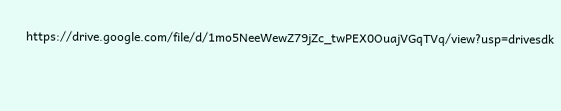https://drive.google.com/file/d/1mo5NeeWewZ79jZc_twPEX0OuajVGqTVq/view?usp=drivesdk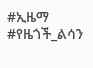#ኢዜማ
#የዜጎች_ልሳን